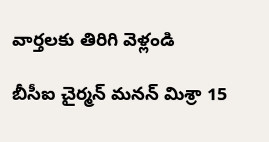వార్తలకు తిరిగి వెళ్లండి

బీసీఐ చైర్మన్ మనన్ మిశ్రా 15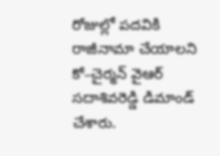రోజుల్లో పదవికి రాజీనామా చేయాలని కో–చైర్మన్ వైఆర్ సదాశివరెడ్డి డిమాండ్ చేశారు.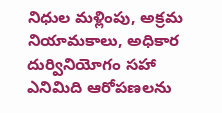నిధుల మళ్లింపు, అక్రమ నియామకాలు, అధికార దుర్వినియోగం సహా ఎనిమిది ఆరోపణలను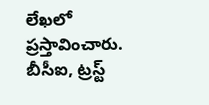లేఖలో ప్రస్తావించారు.
బీసీఐ, ట్రస్ట్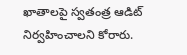ఖాతాలపై స్వతంత్ర ఆడిట్ నిర్వహించాలని కోరారు.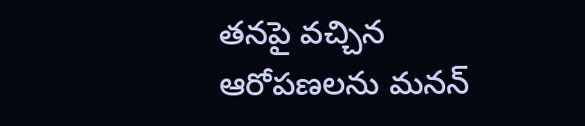తనపై వచ్చిన ఆరోపణలను మనన్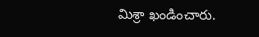మిశ్రా ఖండించారు.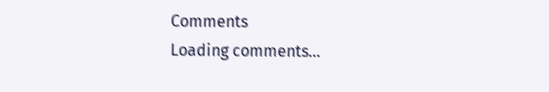Comments
Loading comments...